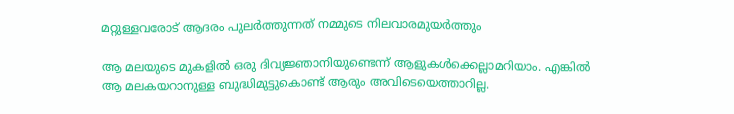മറ്റുള്ളവരോട് ആദരം പുലര്‍ത്തുന്നത് നമ്മുടെ നിലവാരമുയർത്തും

ആ മലയുടെ മുകളില്‍ ഒരു ദിവ്യജ്ഞാനിയുണ്ടെന്ന് ആളുകള്‍ക്കെല്ലാമറിയാം. എങ്കില്‍ ആ മലകയറാനുള്ള ബുദ്ധിമുട്ടുകൊണ്ട് ആരും അവിടെയെത്താറില്ല.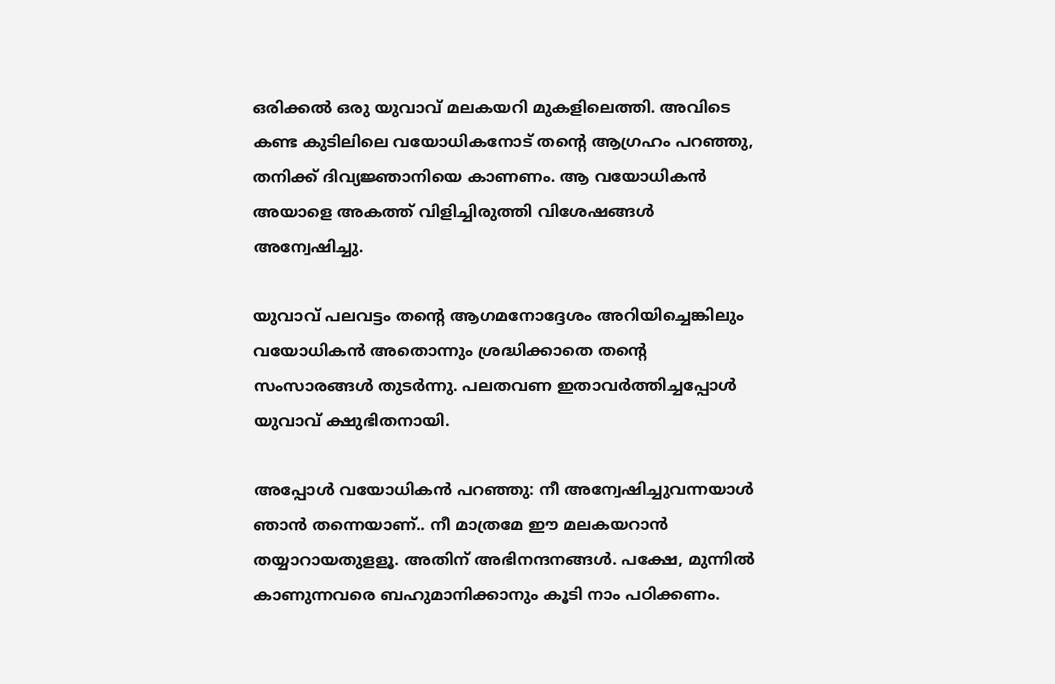ഒരിക്കല്‍ ഒരു യുവാവ് മലകയറി മുകളിലെത്തി. അവിടെ കണ്ട കുടിലിലെ വയോധികനോട് തന്റെ ആഗ്രഹം പറഞ്ഞു, തനിക്ക് ദിവ്യജ്ഞാനിയെ കാണണം. ആ വയോധികന്‍ അയാളെ അകത്ത് വിളിച്ചിരുത്തി വിശേഷങ്ങള്‍ അന്വേഷിച്ചു.

യുവാവ് പലവട്ടം തന്റെ ആഗമനോദ്ദേശം അറിയിച്ചെങ്കിലും വയോധികന്‍ അതൊന്നും ശ്രദ്ധിക്കാതെ തന്റെ സംസാരങ്ങള്‍ തുടര്‍ന്നു. പലതവണ ഇതാവര്‍ത്തിച്ചപ്പോള്‍ യുവാവ് ക്ഷുഭിതനായി.

അപ്പോള്‍ വയോധികന്‍ പറഞ്ഞു: നീ അന്വേഷിച്ചുവന്നയാള്‍ ഞാന്‍ തന്നെയാണ്.. നീ മാത്രമേ ഈ മലകയറാന്‍ തയ്യാറായതുളളൂ. അതിന് അഭിനന്ദനങ്ങള്‍. പക്ഷേ, മുന്നില്‍ കാണുന്നവരെ ബഹുമാനിക്കാനും കൂടി നാം പഠിക്കണം.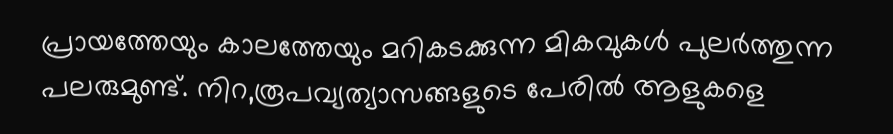പ്രായത്തേയും കാലത്തേയും മറികടക്കുന്ന മികവുകള്‍ പുലര്‍ത്തുന്ന പലരുമുണ്ട്. നിറ,രൂപവ്യത്യാസങ്ങളുടെ പേരില്‍ ആളുകളെ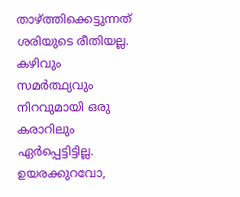താഴ്ത്തിക്കെട്ടുന്നത് ശരിയുടെ രീതിയല്ല. കഴിവും സമര്‍ത്ഥ്യവും നിറവുമായി ഒരു കരാറിലും ഏര്‍പ്പെട്ടിട്ടില്ല. ഉയരക്കുറവോ,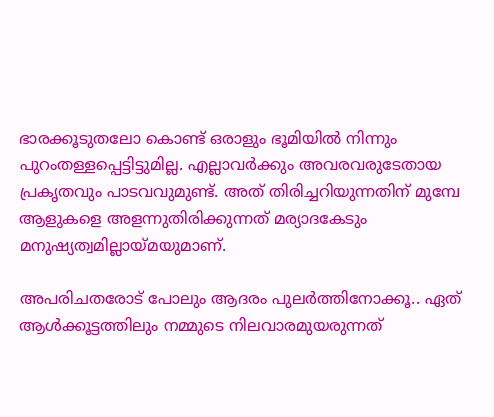ഭാരക്കൂടുതലോ കൊണ്ട് ഒരാളും ഭൂമിയില്‍ നിന്നും പുറംതള്ളപ്പെട്ടിട്ടുമില്ല. എല്ലാവര്‍ക്കും അവരവരുടേതായ പ്രകൃതവും പാടവവുമുണ്ട്. അത് തിരിച്ചറിയുന്നതിന് മുമ്പേ ആളുകളെ അളന്നുതിരിക്കുന്നത് മര്യാദകേടും മനുഷ്യത്വമില്ലായ്മയുമാണ്.

അപരിചതരോട് പോലും ആദരം പുലര്‍ത്തിനോക്കൂ.. ഏത് ആള്‍ക്കൂട്ടത്തിലും നമ്മുടെ നിലവാരമുയരുന്നത്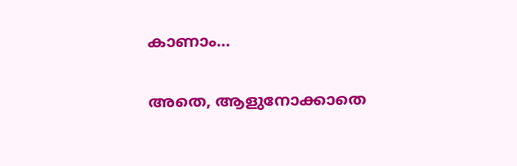കാണാം…

അതെ, ആളുനോക്കാതെ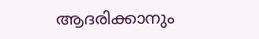ആദരിക്കാനും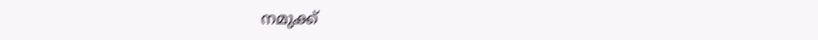നമുക്ക്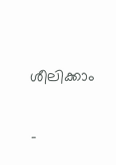ശീലിക്കാം

–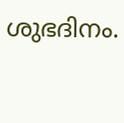ശുഭദിനം.